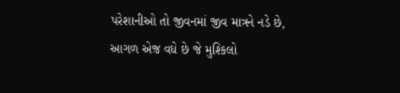પરેશાનીઓ તો જીવનમાં જીવ માત્રને નડે છે,
આગળ એજ઼ વધે છે જે મુશ્કિલો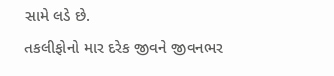સામે લડે છે.
તકલીફોનો માર દરેક જીવને જીવનભર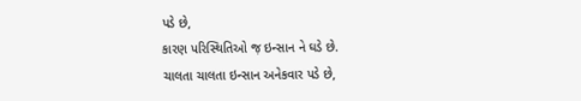પડે છે,
કારણ પરિસ્થિતિઓ જ઼ ઇન્સાન ને ઘડે છે.
ચાલતા ચાલતા ઇન્સાન અનેકવાર પડે છે,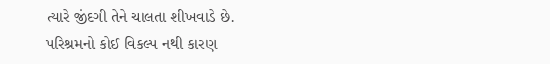ત્યારે જીંદગી તેને ચાલતા શીખવાડે છે.
પરિશ્રમનો કોઈ વિકલ્પ નથી કારણ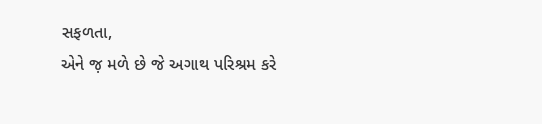સફળતા,
એને જ઼ મળે છે જે અગાથ પરિશ્રમ કરે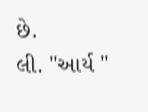છે.
લી. "આર્ય "